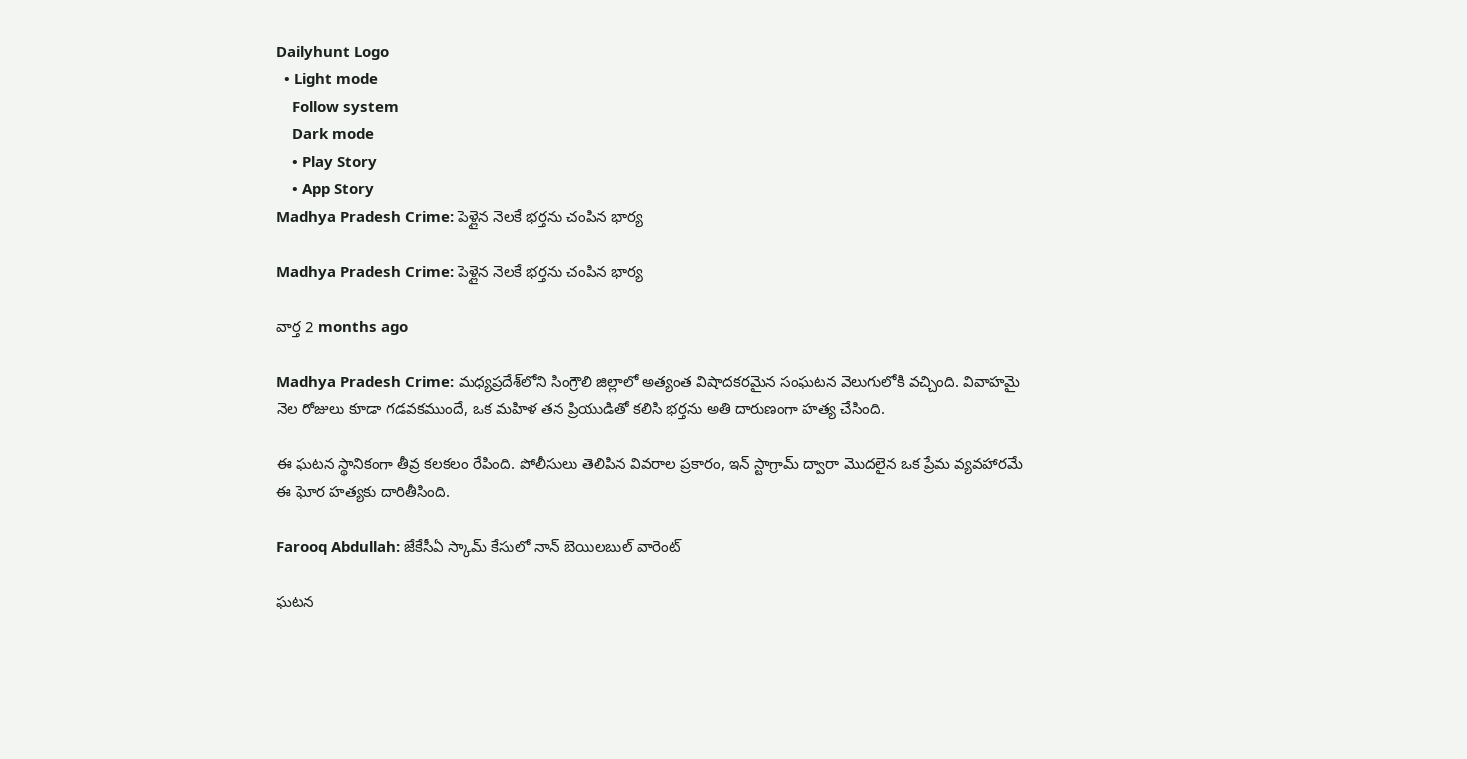Dailyhunt Logo
  • Light mode
    Follow system
    Dark mode
    • Play Story
    • App Story
Madhya Pradesh Crime: పెళ్లైన నెలకే భర్తను చంపిన భార్య

Madhya Pradesh Crime: పెళ్లైన నెలకే భర్తను చంపిన భార్య

వార్త 2 months ago

Madhya Pradesh Crime: మధ్యప్రదేశ్‌లోని సింగ్రౌలి జిల్లాలో అత్యంత విషాదకరమైన సంఘటన వెలుగులోకి వచ్చింది. వివాహమై నెల రోజులు కూడా గడవకముందే, ఒక మహిళ తన ప్రియుడితో కలిసి భర్తను అతి దారుణంగా హత్య చేసింది.

ఈ ఘటన స్థానికంగా తీవ్ర కలకలం రేపింది. పోలీసులు తెలిపిన వివరాల ప్రకారం, ఇన్ స్టాగ్రామ్ ద్వారా మొదలైన ఒక ప్రేమ వ్యవహారమే ఈ ఘోర హత్యకు దారితీసింది.

Farooq Abdullah: జేకేసీఏ స్కామ్ కేసులో నాన్ బెయిలబుల్ వారెంట్

ఘటన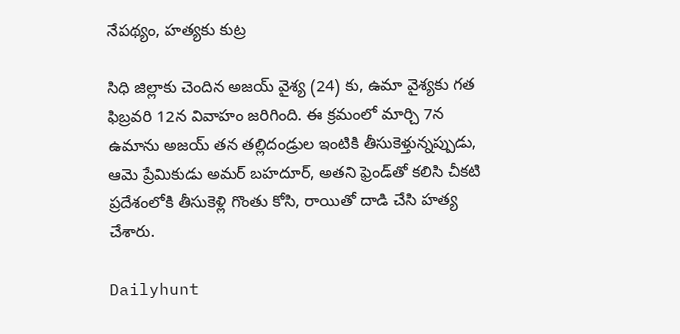నేపథ్యం, హత్యకు కుట్ర

సిధి జిల్లాకు చెందిన అజయ్ వైశ్య (24) కు, ఉమా వైశ్యకు గత ఫిబ్రవరి 12న వివాహం జరిగింది. ఈ క్రమంలో మార్చి 7న ఉమాను అజయ్ తన తల్లిదండ్రుల ఇంటికి తీసుకెళ్తున్నప్పుడు, ఆమె ప్రేమికుడు అమర్ బహదూర్, అతని ఫ్రెండ్‌తో కలిసి చీకటి ప్రదేశంలోకి తీసుకెళ్లి గొంతు కోసి, రాయితో దాడి చేసి హత్య చేశారు.

Dailyhunt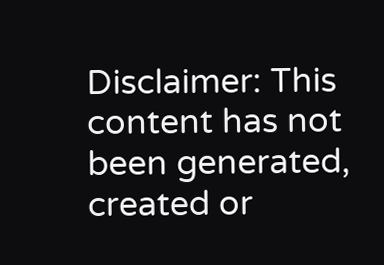Disclaimer: This content has not been generated, created or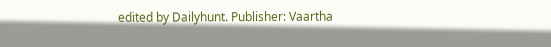edited by Dailyhunt. Publisher: Vaartha